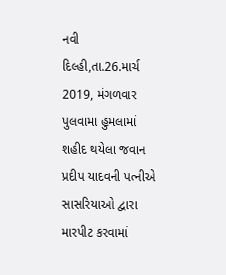નવી દિલ્હી,તા.26.માર્ચ 2019, મંગળવાર
પુલવામા હુમલામાં શહીદ થયેલા જવાન પ્રદીપ યાદવની પત્નીએ સાસરિયાઓ દ્વારા મારપીટ કરવામાં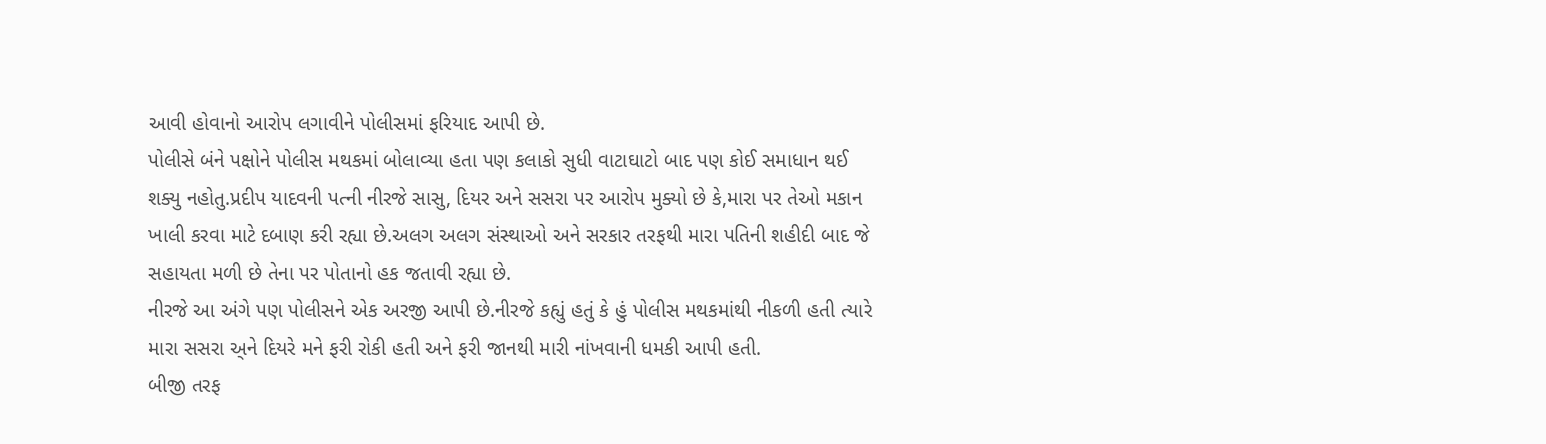આવી હોવાનો આરોપ લગાવીને પોલીસમાં ફરિયાદ આપી છે.
પોલીસે બંને પક્ષોને પોલીસ મથકમાં બોલાવ્યા હતા પણ કલાકો સુધી વાટાઘાટો બાદ પણ કોઈ સમાધાન થઈ શક્યુ નહોતુ.પ્રદીપ યાદવની પત્ની નીરજે સાસુ, દિયર અને સસરા પર આરોપ મુક્યો છે કે,મારા પર તેઓ મકાન ખાલી કરવા માટે દબાણ કરી રહ્યા છે.અલગ અલગ સંસ્થાઓ અને સરકાર તરફથી મારા પતિની શહીદી બાદ જે સહાયતા મળી છે તેના પર પોતાનો હક જતાવી રહ્યા છે.
નીરજે આ અંગે પણ પોલીસને એક અરજી આપી છે.નીરજે કહ્યું હતું કે હું પોલીસ મથકમાંથી નીકળી હતી ત્યારે મારા સસરા અ્ને દિયરે મને ફરી રોકી હતી અને ફરી જાનથી મારી નાંખવાની ધમકી આપી હતી.
બીજી તરફ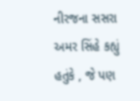નીરજના સસરા અમર સિંહે કહ્યું હતુંકે , જે પણ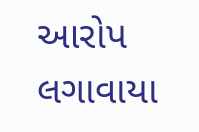આરોપ લગાવાયા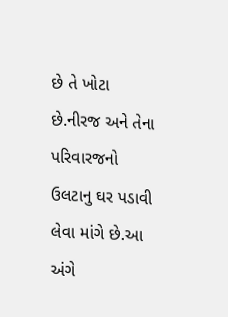છે તે ખોટા છે.નીરજ અને તેના પરિવારજનો ઉલટાનુ ઘર પડાવી લેવા માંગે છે.આ અંગે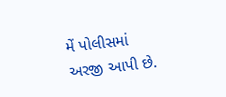મેં પોલીસમાં અરજી આપી છે.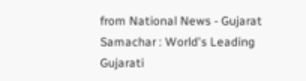from National News - Gujarat Samachar : World's Leading Gujarati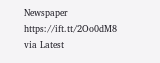Newspaper https://ift.tt/2Oo0dM8
via Latest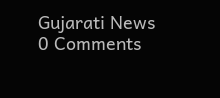Gujarati News
0 Comments